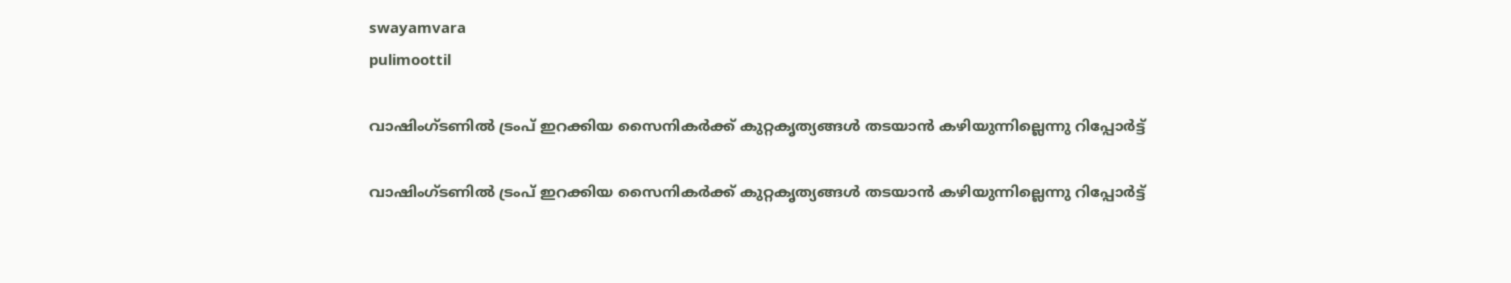swayamvara
pulimoottil

വാഷിംഗ്ടണില്‍ ട്രംപ് ഇറക്കിയ സൈനികര്‍ക്ക് കുറ്റകൃത്യങ്ങള്‍ തടയാന്‍ കഴിയുന്നില്ലെന്നു റിപ്പോര്‍ട്ട്

വാഷിംഗ്ടണില്‍ ട്രംപ് ഇറക്കിയ സൈനികര്‍ക്ക് കുറ്റകൃത്യങ്ങള്‍ തടയാന്‍ കഴിയുന്നില്ലെന്നു റിപ്പോര്‍ട്ട്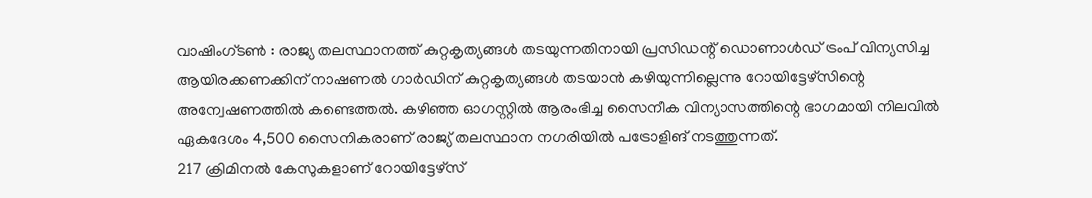വാഷിംഗ്ടണ്‍ : രാജ്യ തലസ്ഥാനത്ത് കുറ്റകൃത്യങ്ങള്‍ തടയുന്നതിനായി പ്രസിഡന്റ് ഡൊണാള്‍ഡ് ട്രംപ് വിന്യസിച്ച ആയിരക്കണക്കിന് നാഷണല്‍ ഗാര്‍ഡിന് കുറ്റകൃത്യങ്ങള്‍ തടയാന്‍ കഴിയുന്നില്ലെന്നു റോയിട്ടേഴ്സിന്റെ അന്വേഷണത്തില്‍ കണ്ടെത്തല്‍. കഴിഞ്ഞ ഓഗസ്റ്റില്‍ ആരംഭിച്ച സൈനീക വിന്യാസത്തിന്റെ ഭാഗമായി നിലവില്‍ ഏകദേശം 4,500 സൈനികരാണ് രാജ്യ് തലസ്ഥാന നഗരിയില്‍ പട്രോളിങ് നടത്തുന്നത്.
217 ക്രിമിനല്‍ കേസുകളാണ് റോയിട്ടേഴ്സ്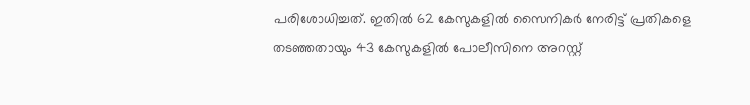പരിശോധിച്ചത്. ഇതില്‍ 62 കേസുകളില്‍ സൈനികര്‍ നേരിട്ട് പ്രതികളെ തടഞ്ഞതായും 43 കേസുകളില്‍ പോലീസിനെ അറസ്റ്റ്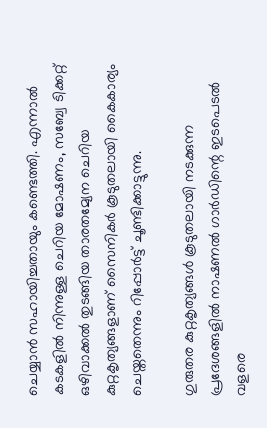ചെയ്യാന്‍ സഹായിച്ചതായും കണ്ടെത്തി. എന്നാല്‍ കടകളില്‍ നിന്നുള്ള ചെറിയ മോഷണം, സബ്വേ ടിക്കറ്റ് ഒഴിവാക്കല്‍ തുടങ്ങിയ താരതമ്യേന ചെറിയ കുറ്റകൃത്യങ്ങളാണ് സൈനികര്‍ കൂടുതലായി കൈകാര്യം ചെയ്തതെന്നും റിപ്പോര്‍ട്ട് ചൂണ്ടിക്കാട്ടുന്നു.

ഗുരുതര കുറ്റകൃത്യങ്ങള്‍ കൂടുതലായി നടക്കുന്ന പ്രദേശങ്ങളില്‍ നാഷണല്‍ ഗാര്‍ഡിന്റെ ഇടപെടല്‍ വളരെ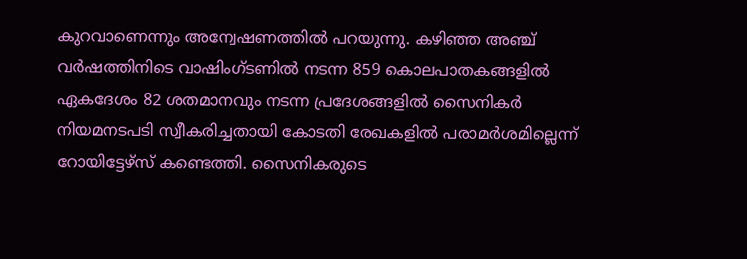കുറവാണെന്നും അന്വേഷണത്തില്‍ പറയുന്നു. കഴിഞ്ഞ അഞ്ച് വര്‍ഷത്തിനിടെ വാഷിംഗ്ടണില്‍ നടന്ന 859 കൊലപാതകങ്ങളില്‍ ഏകദേശം 82 ശതമാനവും നടന്ന പ്രദേശങ്ങളില്‍ സൈനികര്‍ നിയമനടപടി സ്വീകരിച്ചതായി കോടതി രേഖകളില്‍ പരാമര്‍ശമില്ലെന്ന് റോയിട്ടേഴ്സ് കണ്ടെത്തി. സൈനികരുടെ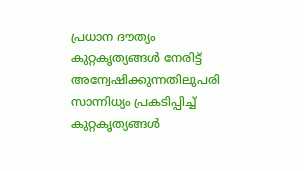പ്രധാന ദൗത്യം കുറ്റകൃത്യങ്ങള്‍ നേരിട്ട് അന്വേഷിക്കുന്നതിലുപരി സാന്നിധ്യം പ്രകടിപ്പിച്ച് കുറ്റകൃത്യങ്ങള്‍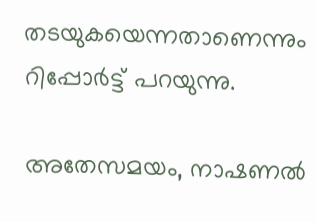തടയുകയെന്നതാണെന്നും റിപ്പോര്‍ട്ട് പറയുന്നു.

അതേസമയം, നാഷണല്‍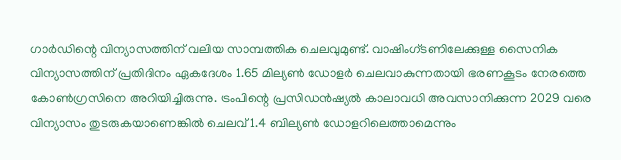ഗാര്‍ഡിന്റെ വിന്യാസത്തിന് വലിയ സാമ്പത്തിക ചെലവുമുണ്ട്. വാഷിംഗ്ടണിലേക്കുള്ള സൈനിക വിന്യാസത്തിന് പ്രതിദിനം ഏകദേശം 1.65 മില്യണ്‍ ഡോളര്‍ ചെലവാകുന്നതായി ഭരണകൂടം നേരത്തെ കോണ്‍ഗ്രസിനെ അറിയിച്ചിരുന്നു. ട്രംപിന്റെ പ്രസിഡന്‍ഷ്യല്‍ കാലാവധി അവസാനിക്കുന്ന 2029 വരെ വിന്യാസം തുടരുകയാണെങ്കില്‍ ചെലവ് 1.4 ബില്യണ്‍ ഡോളറിലെത്താമെന്നും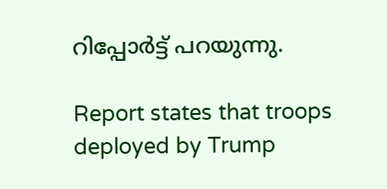റിപ്പോര്‍ട്ട് പറയുന്നു.

Report states that troops deployed by Trump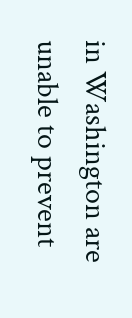in Washington are unable to prevent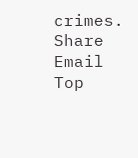crimes.
Share Email
Top